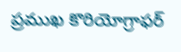ప్రముఖ కొరియోగ్రాఫర్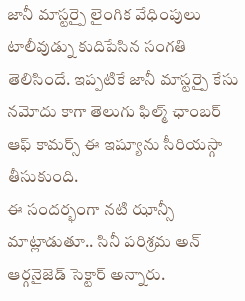జానీ మాస్టర్పై లైంగిక వేధింపులు టాలీవుడ్ను కుదిపేసిన సంగతి తెలిసిందే. ఇప్పటికే జానీ మాస్టర్పై కేసు నమోదు కాగా తెలుగు ఫిల్మ్ ఛాంబర్ ఆఫ్ కామర్స్ ఈ ఇష్యూను సీరియస్గా తీసుకుంది.
ఈ సందర్భంగా నటి ఝాన్సీ మాట్లాడుతూ.. సినీ పరిశ్రమ అన్ ఆర్గనైజెడ్ సెక్టార్ అన్నారు.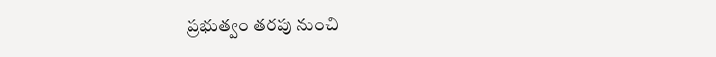ప్రభుత్వం తరపు నుంచి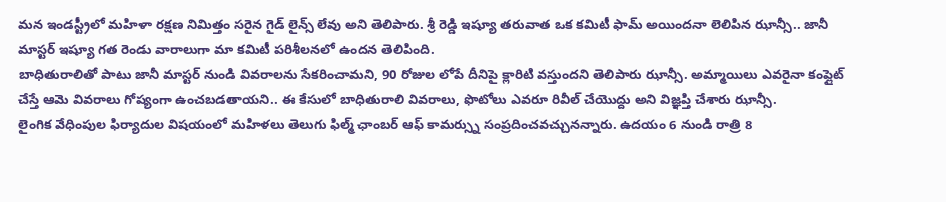మన ఇండస్ట్రీలో మహిళా రక్షణ నిమిత్తం సరైన గైడ్ లైన్స్ లేవు అని తెలిపారు. శ్రీ రెడ్డి ఇష్యూ తరువాత ఒక కమిటీ ఫామ్ అయిందనా లెలిపిన ఝాన్సీ.. జానీ మాస్టర్ ఇష్యూ గత రెండు వారాలుగా మా కమిటీ పరిశీలనలో ఉందన తెలిపింది.
బాధితురాలితో పాటు జానీ మాస్టర్ నుండి వివరాలను సేకరించామని, 90 రోజుల లోపే దీనిపై క్లారిటి వస్తుందని తెలిపారు ఝాన్సీ. అమ్మాయిలు ఎవరైనా కంప్లైట్ చేస్తే ఆమె వివరాలు గోప్యంగా ఉంచబడతాయని.. ఈ కేసులో బాధితురాలి వివరాలు, ఫొటోలు ఎవరూ రివీల్ చేయొద్దు అని విజ్ఞప్తి చేశారు ఝాన్సీ.
లైంగిక వేధింపుల ఫిర్యాదుల విషయంలో మహిళలు తెలుగు ఫిల్మ్ ఛాంబర్ ఆఫ్ కామర్స్ను సంప్రదించవచ్చునన్నారు. ఉదయం 6 నుండి రాత్రి 8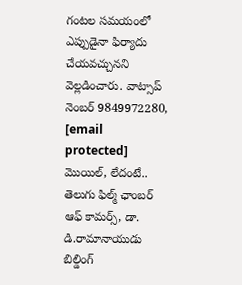గంటల సమయంలో ఎప్పుడైనా ఫిర్యాదు చేయవచ్చునని వెల్లడించారు. వాట్సాప్ నెంబర్ 9849972280, [email protected] మొయిల్, లేదంటే.. తెలుగు ఫిల్మ్ ఛాంబర్ ఆఫ్ కామర్స్, డా. డి.రామానాయుడు బిల్డింగ్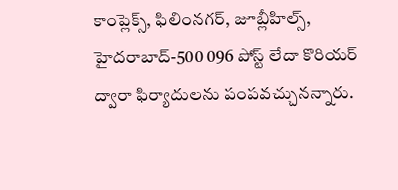కాంప్లెక్స్, ఫిలింనగర్, జూబ్లీహిల్స్, హైదరాబాద్-500 096 పోస్ట్ లేదా కొరియర్ ద్వారా ఫిర్యాదులను పంపవచ్చునన్నారు.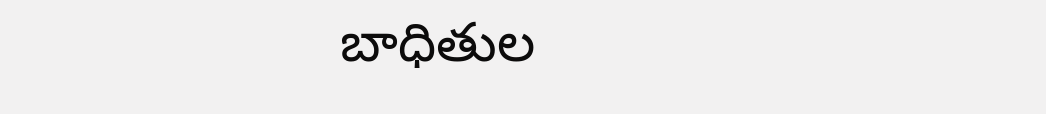బాధితుల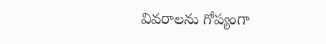వివరాలను గోప్యంగా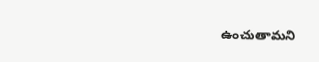ఉంచుతామని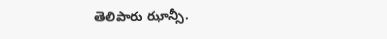తెలిపారు ఝాన్సీ.